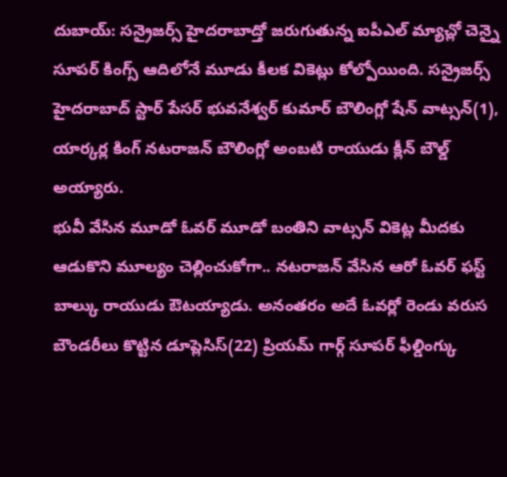దుబాయ్: సన్రైజర్స్ హైదరాబాద్తో జరుగుతున్న ఐపీఎల్ మ్యాచ్లో చెన్నై సూపర్ కింగ్స్ ఆదిలోనే మూడు కీలక వికెట్లు కోల్పోయింది. సన్రైజర్స్ హైదరాబాద్ స్టార్ పేసర్ భువనేశ్వర్ కుమార్ బౌలింగ్లో షేన్ వాట్సన్(1), యార్కర్ల కింగ్ నటరాజన్ బౌలింగ్లో అంబటి రాయుడు క్లీన్ బౌల్డ్ అయ్యారు.
భువీ వేసిన మూడో ఓవర్ మూడో బంతిని వాట్సన్ వికెట్ల మీదకు ఆడుకొని మూల్యం చెల్లించుకోగా.. నటరాజన్ వేసిన ఆరో ఓవర్ ఫస్ట్ బాల్కు రాయుడు ఔటయ్యాడు. అనంతరం అదే ఓవర్లో రెండు వరుస బౌండరీలు కొట్టిన డూప్లెసిస్(22) ప్రియమ్ గార్గ్ సూపర్ ఫీల్డింగ్కు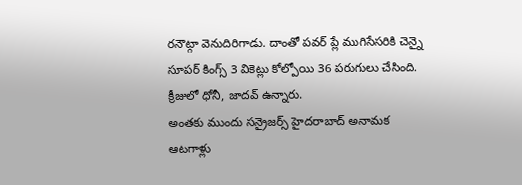రనౌట్గా వెనుదిరిగాడు. దాంతో పవర్ ప్లే ముగిసేసరికి చెన్నై సూపర్ కింగ్స్ 3 వికెట్లు కోల్పోయి 36 పరుగులు చేసింది. క్రీజులో ధోనీ, జాదవ్ ఉన్నారు.
అంతకు ముందు సన్రైజర్స్ హైదరాబాద్ అనామక ఆటగాళ్లు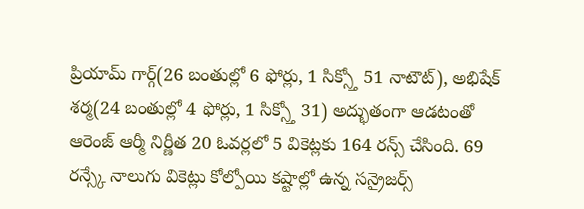ప్రియామ్ గార్గ్(26 బంతుల్లో 6 ఫోర్లు, 1 సిక్స్తో 51 నాటౌట్), అభిషేక్ శర్మ(24 బంతుల్లో 4 ఫోర్లు, 1 సిక్స్తో 31) అద్భుతంగా ఆడటంతో ఆరెంజ్ ఆర్మీ నిర్ణీత 20 ఓవర్లలో 5 వికెట్లకు 164 రన్స్ చేసింది. 69 రన్స్కే నాలుగు వికెట్లు కోల్పోయి కష్టాల్లో ఉన్న సన్రైజర్స్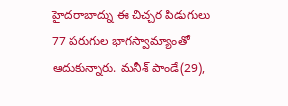హైదరాబాద్ను ఈ చిచ్చర పిడుగులు 77 పరుగుల భాగస్వామ్యాంతో ఆదుకున్నారు. మనీశ్ పాండే(29),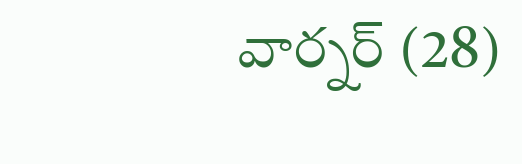వార్నర్ (28)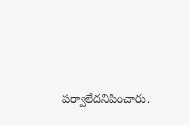పర్వాలేదనిపించారు.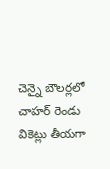చెన్నై బౌలర్లలో చాహర్ రెండు వికెట్లు తీయగా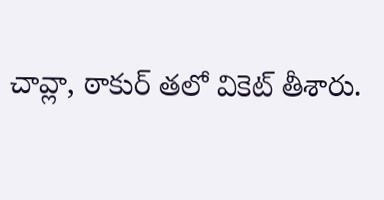చావ్లా, ఠాకుర్ తలో వికెట్ తీశారు.